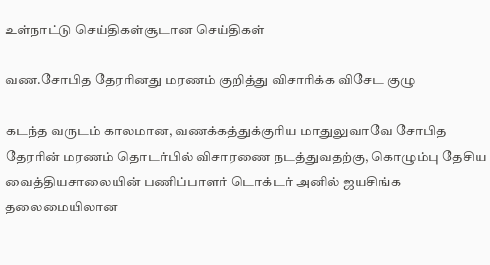உள்நாட்டு செய்திகள்சூடான செய்திகள்

வண.சோபித தேரரினது மரணம் குறித்து விசாரிக்க விசேட குழு

கடந்த வருடம் காலமான, வணக்கத்துக்குரிய மாதுலுவாவே சோபித தேரரின் மரணம் தொடர்பில் விசாரணை நடத்துவதற்கு, கொழும்பு தேசிய வைத்தியசாலையின் பணிப்பாளர் டொக்டர் அனில் ஜயசிங்க தலைமையிலான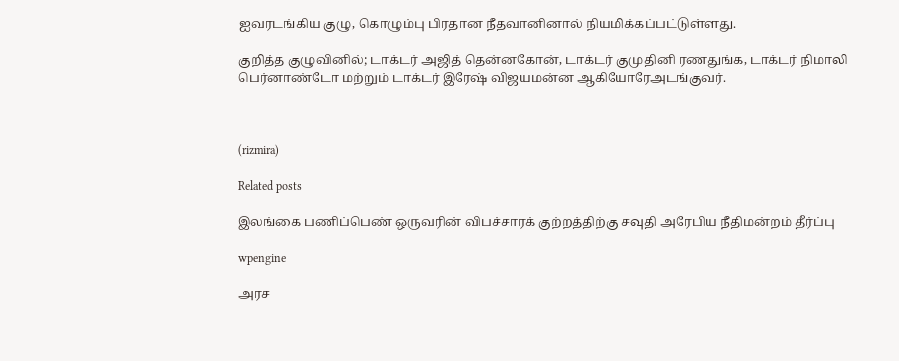ஐவரடங்கிய குழு, கொழும்பு பிரதான நீதவானினால் நியமிக்கப்பட்டுள்ளது.

குறித்த குழுவினில்; டாக்டர் அஜித் தென்னகோன், டாக்டர் குமுதினி ரணதுங்க, டாக்டர் நிமாலி பெர்னாண்டோ மற்றும் டாக்டர் இரேஷ் விஜயமன்ன ஆகியோரேஅடங்குவர்.



(rizmira)

Related posts

இலங்கை பணிப்பெண் ஒருவரின் விபச்சாரக் குற்றத்திற்கு சவுதி அரேபிய நீதிமன்றம் தீர்ப்பு

wpengine

அரச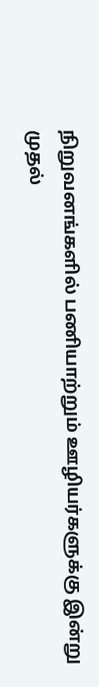நிறுவனங்களில் பணியாற்றும் ஊழியர்களுக்கு இன்று முதல்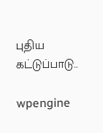புதிய கட்டுப்பாடு..

wpengine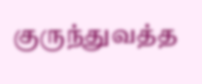குருந்துவத்த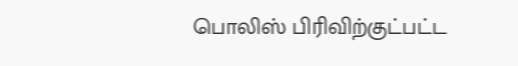பொலிஸ் பிரிவிற்குட்பட்ட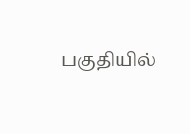பகுதியில்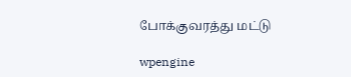போக்குவரத்து மட்டு

wpengine